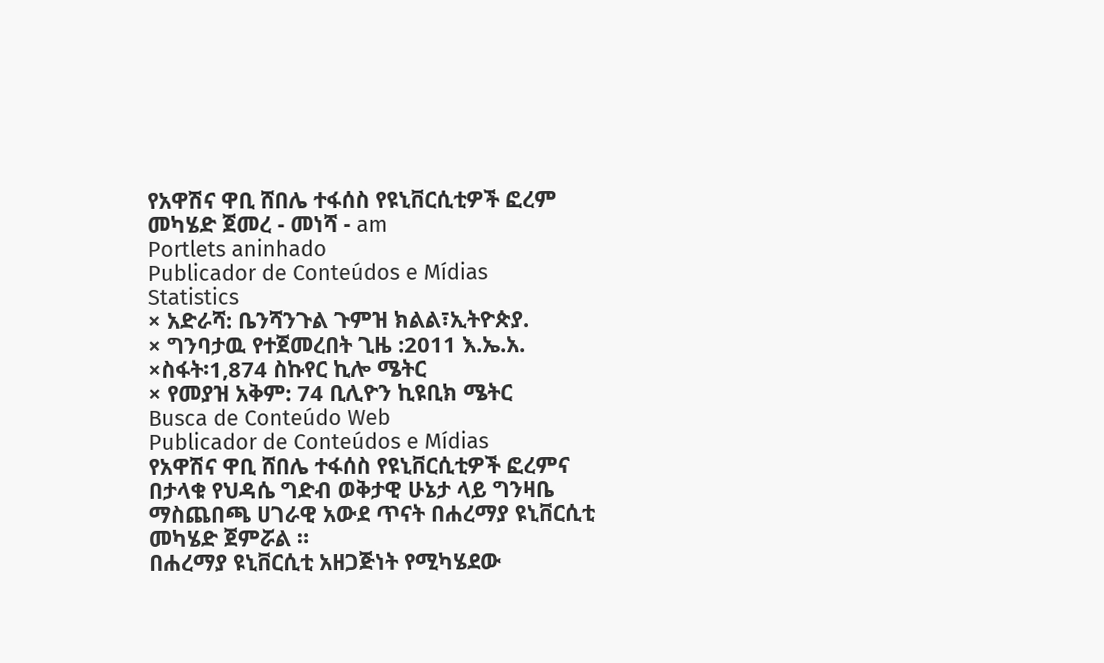የአዋሽና ዋቢ ሸበሌ ተፋሰስ የዩኒቨርሲቲዎች ፎረም መካሄድ ጀመረ - መነሻ - am
Portlets aninhado
Publicador de Conteúdos e Mídias
Statistics
× አድራሻ: ቤንሻንጉል ጉምዝ ክልል፣ኢትዮጵያ.
× ግንባታዉ የተጀመረበት ጊዜ :2011 እ.ኤ.አ.
×ስፋት፡1,874 ስኩየር ኪሎ ሜትር
× የመያዝ አቅም: 74 ቢሊዮን ኪዩቢክ ሜትር
Busca de Conteúdo Web
Publicador de Conteúdos e Mídias
የአዋሽና ዋቢ ሸበሌ ተፋሰስ የዩኒቨርሲቲዎች ፎረምና በታላቁ የህዳሴ ግድብ ወቅታዊ ሁኔታ ላይ ግንዛቤ ማስጨበጫ ሀገራዊ አውደ ጥናት በሐረማያ ዩኒቨርሲቲ መካሄድ ጀምሯል ።
በሐረማያ ዩኒቨርሲቲ አዘጋጅነት የሚካሄደው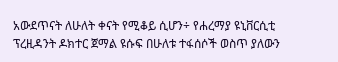አውደጥናት ለሁለት ቀናት የሚቆይ ሲሆን÷ የሐረማያ ዩኒቨርሲቲ ፕረዚዳንት ዶክተር ጀማል ዩሱፍ በሁለቱ ተፋሰሶች ወስጥ ያለውን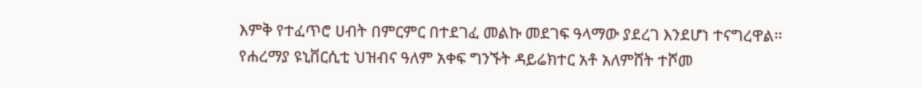እምቅ የተፈጥሮ ሀብት በምርምር በተደገፈ መልኩ መደገፍ ዓላማው ያደረገ እንደሆነ ተናግረዋል፡፡
የሐረማያ ዩኒቨርሲቲ ህዝብና ዓለም አቀፍ ግንኙት ዳይሬክተር አቶ አለምሸት ተሾመ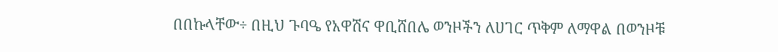በበኩላቸው÷ በዚህ ጉባዔ የአዋሽና ዋቢሸበሌ ወንዞችን ለሀገር ጥቅም ለማዋል በወንዞቹ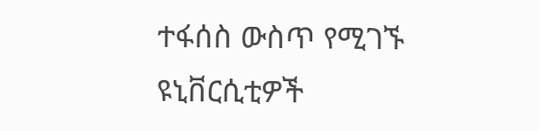ተፋሰስ ውስጥ የሚገኙ ዩኒቨርሲቲዎች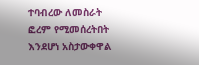ተባብረው ለመስራት ፎረም የሚመሰረትበት እንደሆነ አስታውቀዋል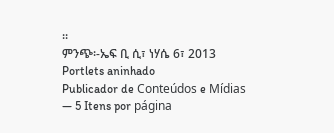።
ምንጭ፡-ኤፍ ቢ ሲ፣ ነሃሴ 6፣ 2013
Portlets aninhado
Publicador de Conteúdos e Mídias
— 5 Itens por página